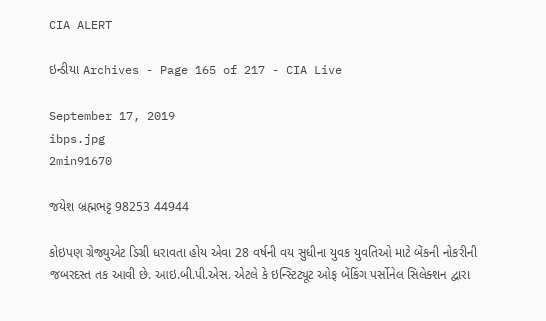CIA ALERT

ઇન્ડીયા Archives - Page 165 of 217 - CIA Live

September 17, 2019
ibps.jpg
2min91670

જયેશ બ્રહ્મભટ્ટ 98253 44944

કોઇપણ ગ્રેજ્યુએટ ડિગ્રી ધરાવતા હોય એવા 28 વર્ષની વય સુધીના યુવક યુવતિઓ માટે બેંકની નોકરીની જબરદસ્ત તક આવી છે. આઇ.બી.પી.એસ. એટલે કે ઇન્સ્ટિટ્યૂટ ઓફ બેંકિંગ પર્સોનેલ સિલેક્શન દ્વારા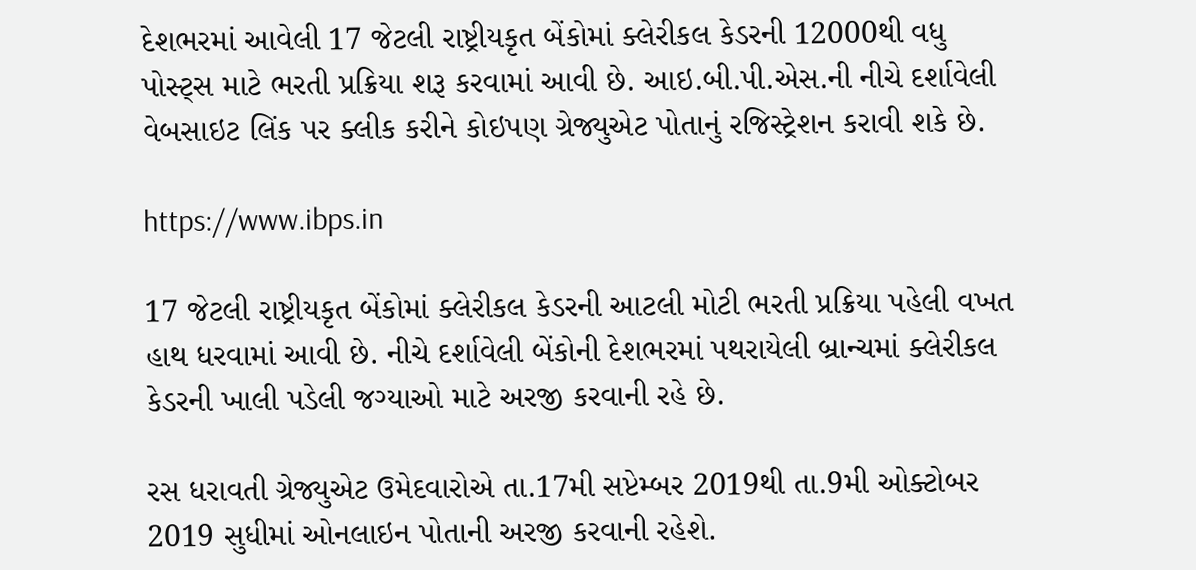દેશભરમાં આવેલી 17 જેટલી રાષ્ટ્રીયકૃત બેંકોમાં ક્લેરીકલ કેડરની 12000થી વધુ પોસ્ટ્સ માટે ભરતી પ્રક્રિયા શરૂ કરવામાં આવી છે. આઇ.બી.પી.એસ.ની નીચે દર્શાવેલી વેબસાઇટ લિંક પર ક્લીક કરીને કોઇપણ ગ્રેજ્યુએટ પોતાનું રજિસ્ટ્રેશન કરાવી શકે છે.

https://www.ibps.in

17 જેટલી રાષ્ટ્રીયકૃત બેંકોમાં ક્લેરીકલ કેડરની આટલી મોટી ભરતી પ્રક્રિયા પહેલી વખત હાથ ધરવામાં આવી છે. નીચે દર્શાવેલી બેંકોની દેશભરમાં પથરાયેલી બ્રાન્ચમાં ક્લેરીકલ કેડરની ખાલી પડેલી જગ્યાઓ માટે અરજી કરવાની રહે છે.

રસ ધરાવતી ગ્રેજ્યુએટ ઉમેદવારોએ તા.17મી સપ્ટેમ્બર 2019થી તા.9મી ઓક્ટોબર 2019 સુધીમાં ઓનલાઇન પોતાની અરજી કરવાની રહેશે.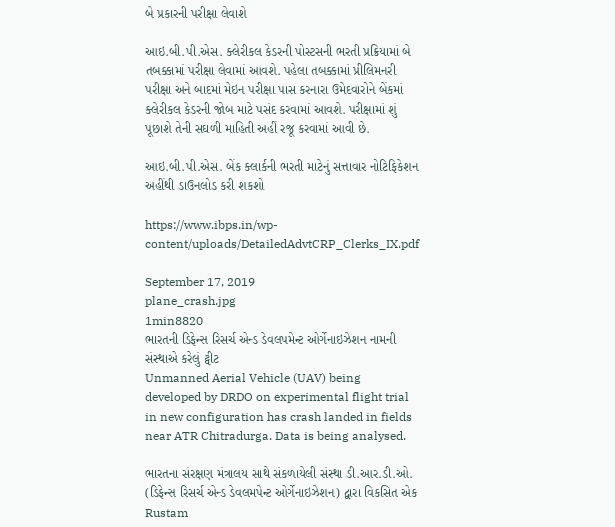બે પ્રકારની પરીક્ષા લેવાશે

આઇ.બી.પી.એસ. ક્લેરીકલ કેડરની પોસ્ટસની ભરતી પ્રક્રિયામાં બે તબક્કામાં પરીક્ષા લેવામાં આવશે. પહેલા તબક્કામાં પ્રીલિમનરી પરીક્ષા અને બાદમાં મેઇન પરીક્ષા પાસ કરનારા ઉમેદવારોને બેંકમાં ક્લેરીકલ કેડરની જોબ માટે પસંદ કરવામાં આવશે. પરીક્ષામાં શું પૂછાશે તેની સઘળી માહિતી અહીં રજૂ કરવામાં આવી છે.

આઇ.બી.પી.એસ. બેંક ક્લાર્કની ભરતી માટેનું સત્તાવાર નોટિફિકેશન અહીંથી ડાઉનલોડ કરી શકશો

https://www.ibps.in/wp-content/uploads/DetailedAdvtCRP_Clerks_IX.pdf

September 17, 2019
plane_crash.jpg
1min8820
ભારતની ડિફેન્સ રિસર્ચ એન્ડ ડેવલપમેન્ટ ઓર્ગેનાઇઝેશન નામની સંસ્થાએ કરેલું ટ્વીટ
Unmanned Aerial Vehicle (UAV) being developed by DRDO on experimental flight trial in new configuration has crash landed in fields near ATR Chitradurga. Data is being analysed.

ભારતના સંરક્ષણ મંત્રાલય સાથે સંકળાયેલી સંસ્થા ડી.આર.ડી.ઓ. (ડિફેન્સ રિસર્ચ એન્ડ ડેવલમપેન્ટ ઓર્ગેનાઇઝેશન) દ્વારા વિકસિત એક Rustam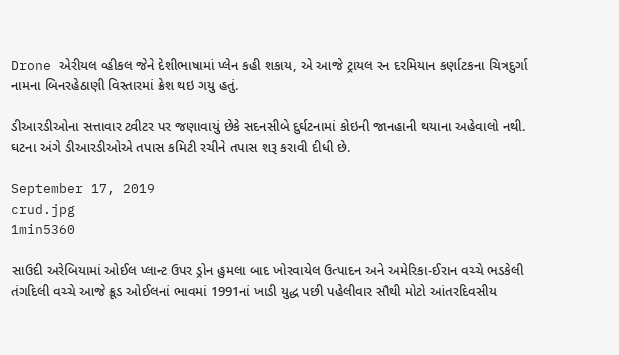Drone એરીયલ વ્હીકલ જેને દેશીભાષામાં પ્લેન કહી શકાય, એ આજે ટ્રાયલ રન દરમિયાન કર્ણાટકના ચિત્રદુર્ગા નામના બિનરહેઠાણી વિસ્તારમાં ક્રેશ થઇ ગયુ હતું.

ડીઆરડીઓના સત્તાવાર ટ્વીટર પર જણાવાયું છેકે સદનસીબે દુર્ઘટનામાં કોઇની જાનહાની થયાના અહેવાલો નથી. ઘટના અંગે ડીઆરડીઓએ તપાસ કમિટી રચીને તપાસ શરૂ કરાવી દીધી છે.

September 17, 2019
crud.jpg
1min5360

સાઉદી અરેબિયામાં ઓઈલ પ્લાન્ટ ઉપર ડ્રોન હુમલા બાદ ખોરવાયેલ ઉત્પાદન અને અમેરિકા-ઈરાન વચ્ચે ભડકેલી તંગદિલી વચ્ચે આજે ક્રૂડ ઓઈલનાં ભાવમાં 1991નાં ખાડી યુદ્ધ પછી પહેલીવાર સૌથી મોટો આંતરદિવસીય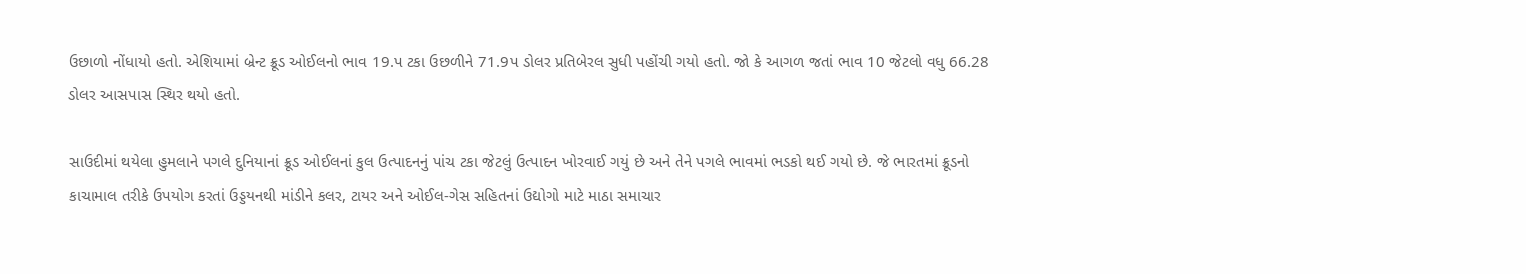ઉછાળો નોંધાયો હતો. એશિયામાં બ્રેન્ટ ક્રૂડ ઓઈલનો ભાવ 19.પ ટકા ઉછળીને 71.9પ ડોલર પ્રતિબેરલ સુધી પહોંચી ગયો હતો. જો કે આગળ જતાં ભાવ 10 જેટલો વધુ 66.28 ડોલર આસપાસ સ્થિર થયો હતો.

સાઉદીમાં થયેલા હુમલાને પગલે દુનિયાનાં ક્રૂડ ઓઈલનાં કુલ ઉત્પાદનનું પાંચ ટકા જેટલું ઉત્પાદન ખોરવાઈ ગયું છે અને તેને પગલે ભાવમાં ભડકો થઈ ગયો છે. જે ભારતમાં ક્રૂડનો કાચામાલ તરીકે ઉપયોગ કરતાં ઉડ્ડયનથી માંડીને કલર, ટાયર અને ઓઈલ-ગેસ સહિતનાં ઉદ્યોગો માટે માઠા સમાચાર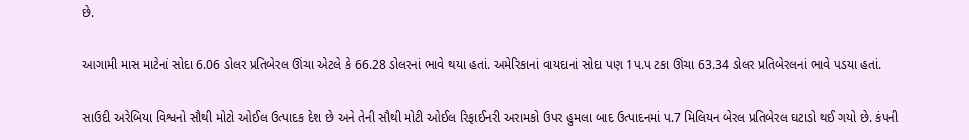છે.

આગામી માસ માટેનાં સોદા 6.06 ડોલર પ્રતિબેરલ ઊંચા એટલે કે 66.28 ડોલરનાં ભાવે થયા હતાં. અમેરિકાનાં વાયદાનાં સોદા પણ 1પ.પ ટકા ઊંચા 63.34 ડોલર પ્રતિબેરલનાં ભાવે પડયા હતાં.

સાઉદી અરેબિયા વિશ્વનો સૌથી મોટો ઓઈલ ઉત્પાદક દેશ છે અને તેની સૌથી મોટી ઓઈલ રિફાઈનરી અરામકો ઉપર હુમલા બાદ ઉત્પાદનમાં પ.7 મિલિયન બેરલ પ્રતિબેરલ ઘટાડો થઈ ગયો છે. કંપની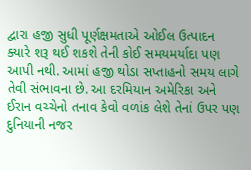દ્વારા હજી સુધી પૂર્ણક્ષમતાએ ઓઈલ ઉત્પાદન ક્યારે શરૂ થઈ શકશે તેની કોઈ સમયમર્યાદા પણ આપી નથી. આમાં હજી થોડા સપ્તાહનો સમય લાગે તેવી સંભાવના છે. આ દરમિયાન અમેરિકા અને ઈરાન વચ્ચેનો તનાવ કેવો વળાંક લેશે તેનાં ઉપર પણ દુનિયાની નજર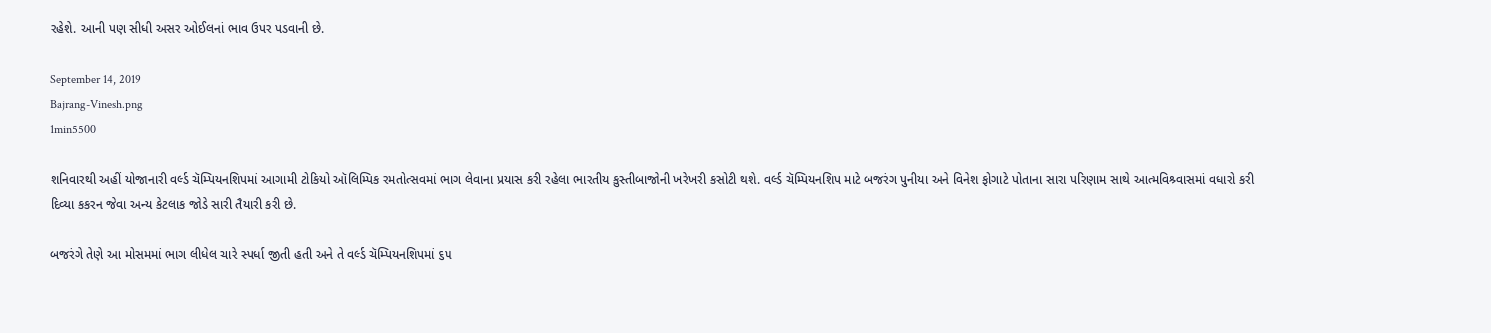રહેશે. આની પણ સીધી અસર ઓઈલનાં ભાવ ઉપર પડવાની છે.

September 14, 2019
Bajrang-Vinesh.png
1min5500

શનિવારથી અહીં યોજાનારી વર્લ્ડ ચૅમ્પિયનશિપમાં આગામી ટોકિયો ઑલિમ્પિક રમતોત્સવમાં ભાગ લેવાના પ્રયાસ કરી રહેલા ભારતીય કુસ્તીબાજોની ખરેખરી કસોટી થશે. વર્લ્ડ ચૅમ્પિયનશિપ માટે બજરંગ પુનીયા અને વિનેશ ફોગાટે પોતાના સારા પરિણામ સાથે આત્મવિશ્ર્વાસમાં વધારો કરી દિવ્યા કકરન જેવા અન્ય કેટલાક જોડે સારી તૈયારી કરી છે.

બજરંગે તેણે આ મોસમમાં ભાગ લીધેલ ચારે સ્પર્ધા જીતી હતી અને તે વર્લ્ડ ચૅમ્પિયનશિપમાં ૬૫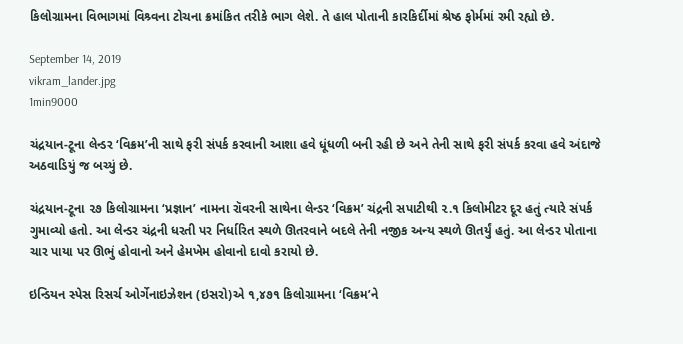કિલોગ્રામના વિભાગમાં વિશ્ર્વના ટોચના ક્રમાંકિત તરીકે ભાગ લેશે. તે હાલ પોતાની કારકિર્દીમાં શ્રેષ્ઠ ફોર્મમાં રમી રહ્યો છે.

September 14, 2019
vikram_lander.jpg
1min9000

ચંદ્રયાન-ટૂના લેન્ડર ‘વિક્રમ’ની સાથે ફરી સંપર્ક કરવાની આશા હવે ધૂંધળી બની રહી છે અને તેની સાથે ફરી સંપર્ક કરવા હવે અંદાજે અઠવાડિયું જ બચ્યું છે.

ચંદ્રયાન-ટૂના ૨૭ કિલોગ્રામના ‘પ્રજ્ઞાન’ નામના રૉવરની સાથેના લેન્ડર ‘વિક્રમ’ ચંદ્રની સપાટીથી ૨.૧ કિલોમીટર દૂર હતું ત્યારે સંપર્ક ગુમાવ્યો હતો. આ લેન્ડર ચંદ્રની ધરતી પર નિર્ધારિત સ્થળે ઊતરવાને બદલે તેની નજીક અન્ય સ્થળે ઊતર્યું હતું. આ લેન્ડર પોતાના ચાર પાયા પર ઊભું હોવાનો અને હેમખેમ હોવાનો દાવો કરાયો છે.

ઇન્ડિયન સ્પેસ રિસર્ચ ઓર્ગેનાઇઝેશન (ઇસરો)એ ૧,૪૭૧ કિલોગ્રામના ‘વિક્રમ’ને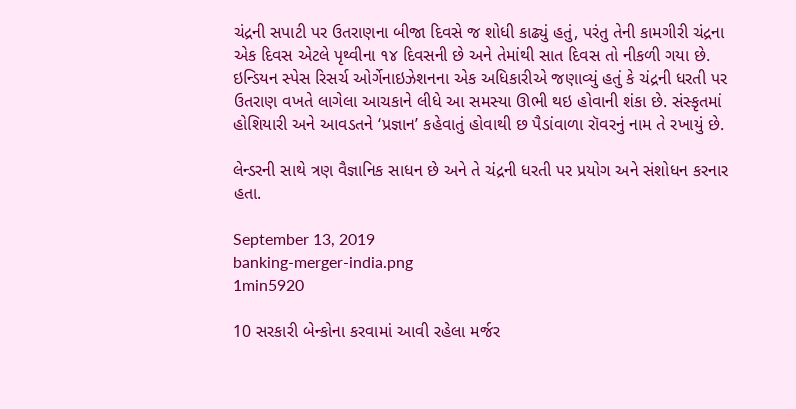ચંદ્રની સપાટી પર ઉતરાણના બીજા દિવસે જ શોધી કાઢ્યું હતું, પરંતુ તેની કામગીરી ચંદ્રના એક દિવસ એટલે પૃથ્વીના ૧૪ દિવસની છે અને તેમાંથી સાત દિવસ તો નીકળી ગયા છે. ઇન્ડિયન સ્પેસ રિસર્ચ ઓર્ગેનાઇઝેશનના એક અધિકારીએ જણાવ્યું હતું કે ચંદ્રની ધરતી પર ઉતરાણ વખતે લાગેલા આચકાને લીધે આ સમસ્યા ઊભી થઇ હોવાની શંકા છે. સંસ્કૃતમાં હોશિયારી અને આવડતને ‘પ્રજ્ઞાન’ કહેવાતું હોવાથી છ પૈડાંવાળા રૉવરનું નામ તે રખાયું છે.

લેન્ડરની સાથે ત્રણ વૈજ્ઞાનિક સાધન છે અને તે ચંદ્રની ધરતી પર પ્રયોગ અને સંશોધન કરનાર હતા.

September 13, 2019
banking-merger-india.png
1min5920

10 સરકારી બેન્કોના કરવામાં આવી રહેલા મર્જર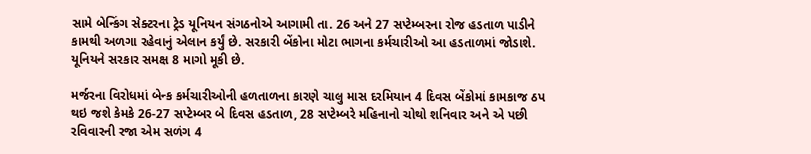સામે બેન્કિંગ સેક્ટરના ટ્રેડ યૂનિયન સંગઠનોએ આગામી તા. 26 અને 27 સપ્ટેમ્બરના રોજ હડતાળ પાડીને કામથી અળગા રહેવાનું એલાન કર્યું છે. સરકારી બેંકોના મોટા ભાગના કર્મચારીઓ આ હડતાળમાં જોડાશે. યૂનિયને સરકાર સમક્ષ 8 માગો મૂકી છે.

મર્જરના વિરોધમાં બેન્ક કર્મચારીઓની હળતાળના કારણે ચાલુ માસ દરમિયાન 4 દિવસ બેંકોમાં કામકાજ ઠપ થઇ જશે કેમકે 26-27 સપ્ટેમ્બર બે દિવસ હડતાળ, 28 સપ્ટેમ્બરે મહિનાનો ચોથો શનિવાર અને એ પછી રવિવારની રજા એમ સળંગ 4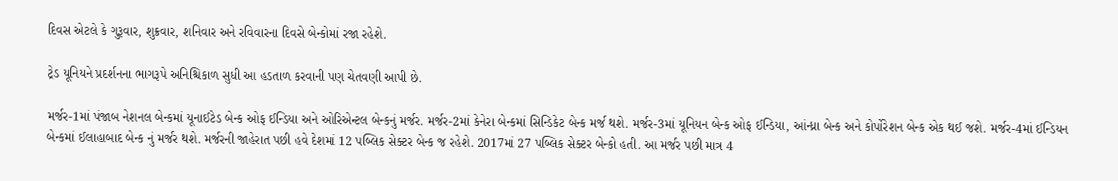દિવસ એટલે કે ગુરૂવાર, શુક્રવાર, શનિવાર અને રવિવારના દિવસે બેન્કોમાં રજા રહેશે.

ટ્રેડ યૂનિયને પ્રદર્શનના ભાગરૂપે અનિશ્ચિકાળ સુધી આ હડતાળ કરવાની પણ ચેતવણી આપી છે.

મર્જર-1માં પંજાબ નેશનલ બેન્કમાં યૂનાઈટેડ બેન્ક ઓફ ઈન્ડિયા અને ઓરિએન્ટલ બેન્કનું મર્જર. મર્જર-2માં કેનેરા બેન્કમાં સિન્ડિકેટ બેન્ક મર્જ થશે. મર્જર-3માં યૂનિયન બેન્ક ઓફ ઈન્ડિયા, આંન્ધ્રા બેન્ક અને કોર્પોરેશન બેન્ક એક થઈ જશે. મર્જર-4માં ઈન્ડિયન બેન્કમાં ઈલાહાબાદ બેન્ક નું મર્જર થશે. મર્જરની જાહેરાત પછી હવે દેશમાં 12 પબ્લિક સેક્ટર બેન્ક જ રહેશે. 2017માં 27 પબ્લિક સેક્ટર બેન્કો હતી. આ મર્જર પછી માત્ર 4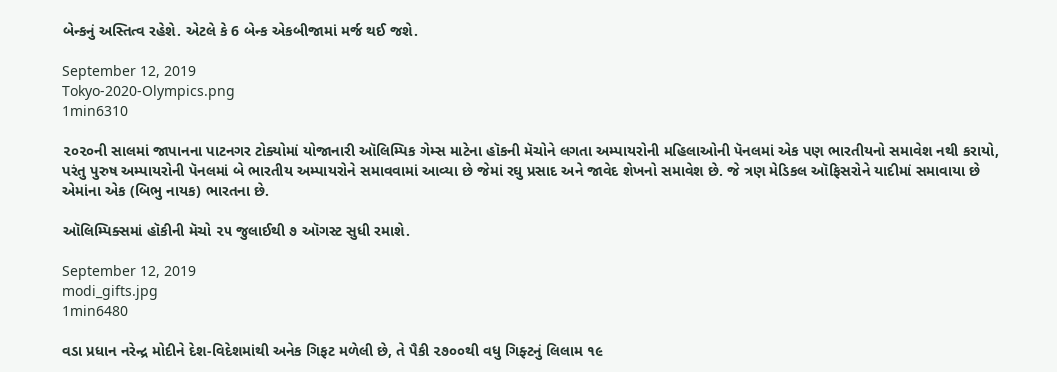બેન્કનું અસ્તિત્વ રહેશે. એટલે કે 6 બેન્ક એકબીજામાં મર્જ થઈ જશે.

September 12, 2019
Tokyo-2020-Olympics.png
1min6310

૨૦૨૦ની સાલમાં જાપાનના પાટનગર ટોક્યોમાં યોજાનારી ઑલિમ્પિક ગેમ્સ માટેના હૉકની મૅચોને લગતા અમ્પાયરોની મહિલાઓની પૅનલમાં એક પણ ભારતીયનો સમાવેશ નથી કરાયો, પરંતુ પુરુષ અમ્પાયરોની પૅનલમાં બે ભારતીય અમ્પાયરોને સમાવવામાં આવ્યા છે જેમાં રઘુ પ્રસાદ અને જાવેદ શેખનો સમાવેશ છે. જે ત્રણ મેડિકલ ઑફિસરોને યાદીમાં સમાવાયા છે એમાંના એક (બિભુ નાયક) ભારતના છે.

ઑલિમ્પિક્સમાં હૉકીની મૅચો ૨૫ જુલાઈથી ૭ ઑગસ્ટ સુધી રમાશે.

September 12, 2019
modi_gifts.jpg
1min6480

વડા પ્રધાન નરેન્દ્ર મોદીને દેશ-વિદેશમાંથી અનેક ગિફટ મળેલી છે, તે પૈકી ૨૭૦૦થી વધુ ગિફ્ટનું લિલામ ૧૯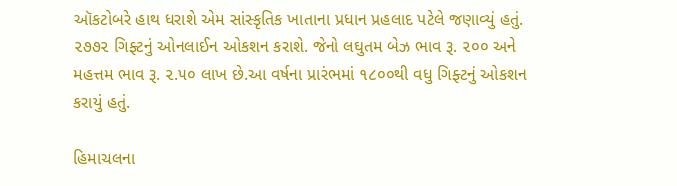ઑકટોબરે હાથ ધરાશે એમ સાંસ્કૃતિક ખાતાના પ્રધાન પ્રહલાદ પટેલે જણાવ્યું હતું. ૨૭૭૨ ગિફ્ટનું ઓનલાઈન ઓકશન કરાશે. જેનો લઘુતમ બેઝ ભાવ રૂ. ૨૦૦ અને મહત્તમ ભાવ રૂ. ૨.૫૦ લાખ છે.આ વર્ષના પ્રારંભમાં ૧૮૦૦થી વધુ ગિફ્ટનું ઓકશન કરાયું હતું.

હિમાચલના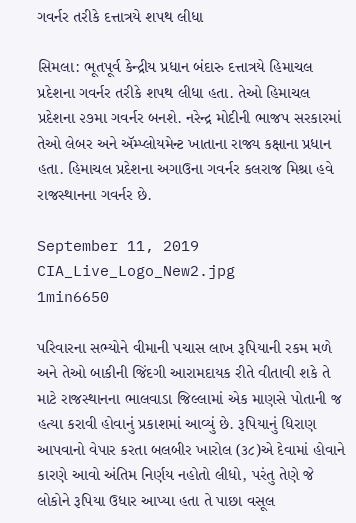ગવર્નર તરીકે દત્તાત્રયે શપથ લીધા

સિમલા: ભૂતપૂર્વ કેન્દ્રીય પ્રધાન બંદારુ દત્તાત્રયે હિમાચલ પ્રદેશના ગવર્નર તરીકે શપથ લીધા હતા. તેઓ હિમાચલ પ્રદેશના ૨૭મા ગવર્નર બનશે. નરેન્દ્ર મોદીની ભાજપ સરકારમાં તેઓ લેબર અને ઍમ્પ્લોયમેન્ટ ખાતાના રાજ્ય કક્ષાના પ્રધાન હતા. હિમાચલ પ્રદેશના અગાઉના ગવર્નર કલરાજ મિશ્રા હવે રાજસ્થાનના ગવર્નર છે.

September 11, 2019
CIA_Live_Logo_New2.jpg
1min6650

પરિવારના સભ્યોને વીમાની પચાસ લાખ રૂપિયાની રકમ મળે અને તેઓ બાકીની જિંદગી આરામદાયક રીતે વીતાવી શકે તે માટે રાજસ્થાનના ભાલવાડા જિલ્લામાં એક માણસે પોતાની જ હત્યા કરાવી હોવાનું પ્રકાશમાં આવ્યું છે. રૂપિયાનું ધિરાણ આપવાનો વેપાર કરતા બલબીર ખારોલ (૩૮)એ દેવામાં હોવાને કારણે આવો અંતિમ નિર્ણય નહોતો લીધો, પરંતુ તેણે જે લોકોને રૂપિયા ઉધાર આપ્યા હતા તે પાછા વસૂલ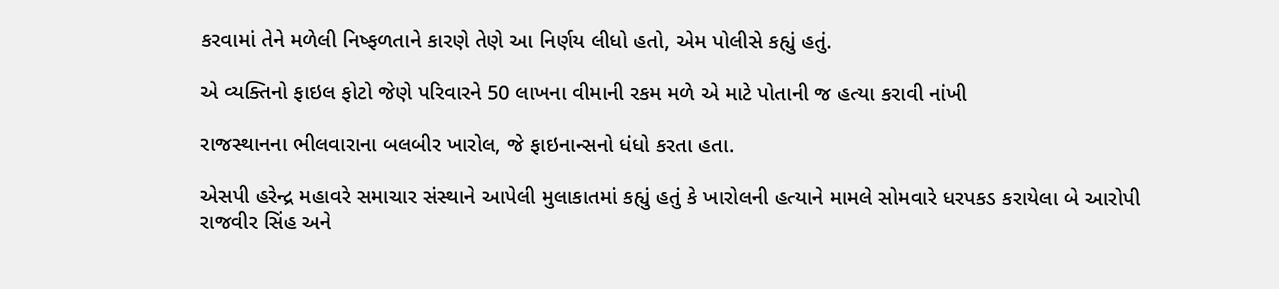કરવામાં તેને મળેલી નિષ્ફળતાને કારણે તેણે આ નિર્ણય લીધો હતો, એમ પોલીસે કહ્યું હતું.

એ વ્યક્તિનો ફાઇલ ફોટો જેણે પરિવારને 50 લાખના વીમાની રકમ મળે એ માટે પોતાની જ હત્યા કરાવી નાંખી

રાજસ્થાનના ભીલવારાના બલબીર ખારોલ, જે ફાઇનાન્સનો ધંધો કરતા હતા.

એસપી હરેન્દ્ર મહાવરે સમાચાર સંસ્થાને આપેલી મુલાકાતમાં કહ્યું હતું કે ખારોલની હત્યાને મામલે સોમવારે ધરપકડ કરાયેલા બે આરોપી રાજવીર સિંહ અને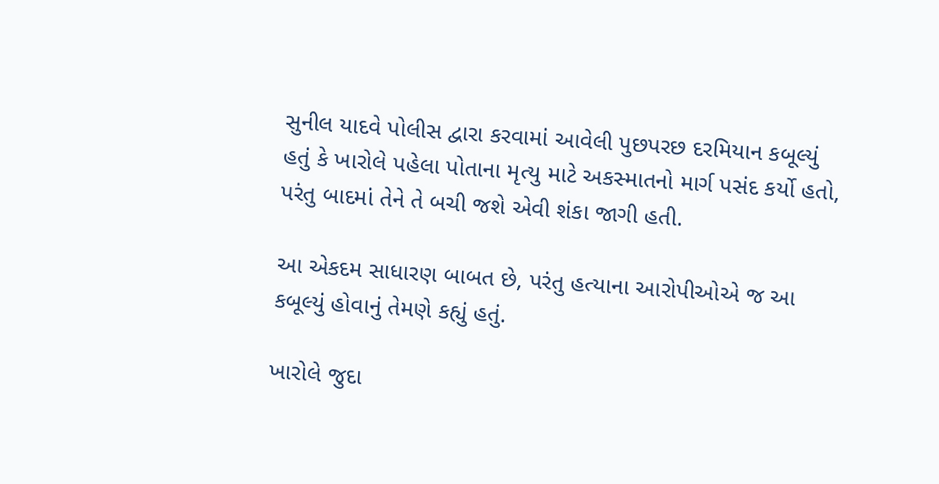સુનીલ યાદવે પોલીસ દ્વારા કરવામાં આવેલી પુછપરછ દરમિયાન કબૂલ્યું હતું કે ખારોલે પહેલા પોતાના મૃત્યુ માટે અકસ્માતનો માર્ગ પસંદ કર્યો હતો, પરંતુ બાદમાં તેને તે બચી જશે એવી શંકા જાગી હતી.

આ એકદમ સાધારણ બાબત છે, પરંતુ હત્યાના આરોપીઓએ જ આ કબૂલ્યું હોવાનું તેમણે કહ્યું હતું.

ખારોલે જુદા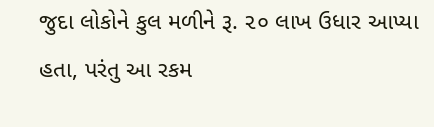જુદા લોકોને કુલ મળીને રૂ. ૨૦ લાખ ઉધાર આપ્યા હતા, પરંતુ આ રકમ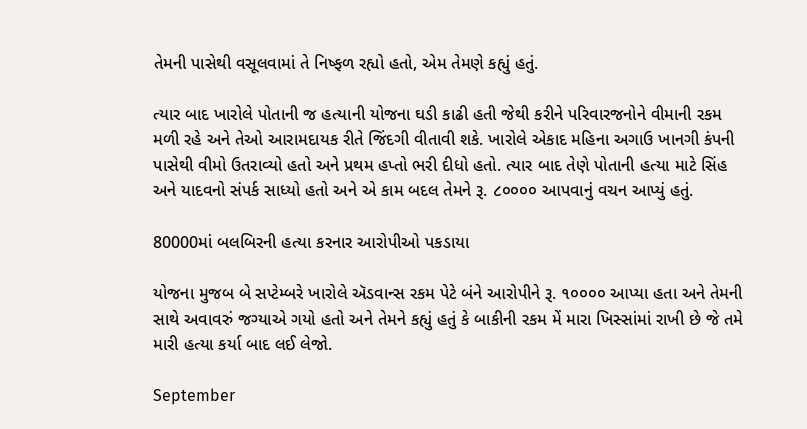તેમની પાસેથી વસૂલવામાં તે નિષ્ફળ રહ્યો હતો, એમ તેમણે કહ્યું હતું.

ત્યાર બાદ ખારોલે પોતાની જ હત્યાની યોજના ઘડી કાઢી હતી જેથી કરીને પરિવારજનોને વીમાની રકમ મળી રહે અને તેઓ આરામદાયક રીતે જિંદગી વીતાવી શકે. ખારોલે એકાદ મહિના અગાઉ ખાનગી કંપની પાસેથી વીમો ઉતરાવ્યો હતો અને પ્રથમ હપ્તો ભરી દીધો હતો. ત્યાર બાદ તેણે પોતાની હત્યા માટે સિંહ અને યાદવનો સંપર્ક સાધ્યો હતો અને એ કામ બદલ તેમને રૂ. ૮૦૦૦૦ આપવાનું વચન આપ્યું હતું.

80000માં બલબિરની હત્યા કરનાર આરોપીઓ પકડાયા

યોજના મુજબ બે સપ્ટેમ્બરે ખારોલે ઍડવાન્સ રકમ પેટે બંને આરોપીને રૂ. ૧૦૦૦૦ આપ્યા હતા અને તેમની સાથે અવાવરું જગ્યાએ ગયો હતો અને તેમને કહ્યું હતું કે બાકીની રકમ મેં મારા ખિસ્સાંમાં રાખી છે જે તમે મારી હત્યા કર્યા બાદ લઈ લેજો.

September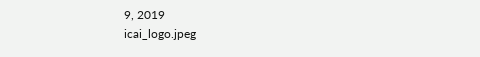9, 2019
icai_logo.jpeg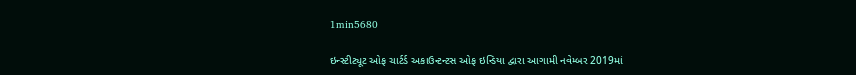1min5680

ઇન્સ્ટીટ્યૂટ ઓફ ચાર્ટર્ડ અકાઉન્ટન્ટસ ઓફ ઇન્ડિયા દ્વારા આગામી નવેમ્બર 2019માં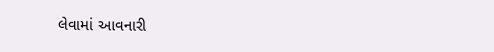લેવામાં આવનારી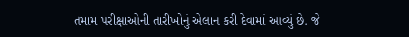તમામ પરીક્ષાઓની તારીખોનું એલાન કરી દેવામાં આવ્યું છે. જે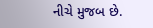નીચે મુજબ છે.